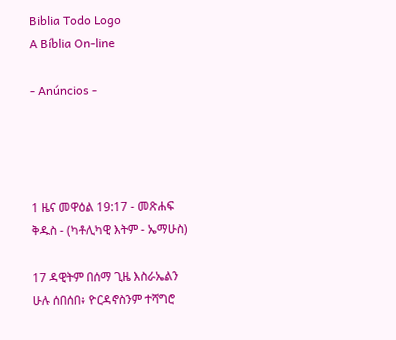Biblia Todo Logo
A Bíblia On-line

- Anúncios -




1 ዜና መዋዕል 19:17 - መጽሐፍ ቅዱስ - (ካቶሊካዊ እትም - ኤማሁስ)

17 ዳዊትም በሰማ ጊዜ እስራኤልን ሁሉ ሰበሰበ፥ ዮርዳኖስንም ተሻግሮ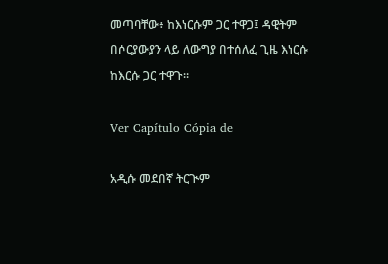መጣባቸው፥ ከእነርሱም ጋር ተዋጋ፤ ዳዊትም በሶርያውያን ላይ ለውግያ በተሰለፈ ጊዜ እነርሱ ከእርሱ ጋር ተዋጉ።

Ver Capítulo Cópia de

አዲሱ መደበኛ ትርጒም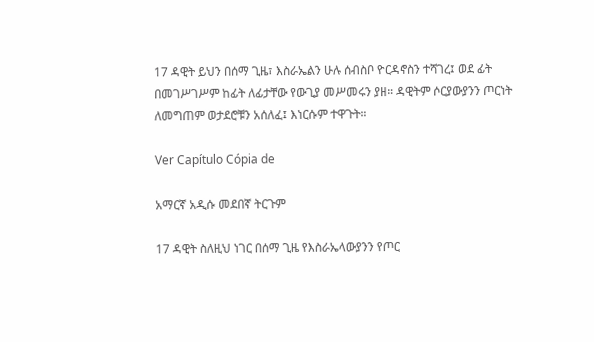17 ዳዊት ይህን በሰማ ጊዜ፣ እስራኤልን ሁሉ ሰብስቦ ዮርዳኖስን ተሻገረ፤ ወደ ፊት በመገሥገሥም ከፊት ለፊታቸው የውጊያ መሥመሩን ያዘ። ዳዊትም ሶርያውያንን ጦርነት ለመግጠም ወታደሮቹን አሰለፈ፤ እነርሱም ተዋጉት።

Ver Capítulo Cópia de

አማርኛ አዲሱ መደበኛ ትርጉም

17 ዳዊት ስለዚህ ነገር በሰማ ጊዜ የእስራኤላውያንን የጦር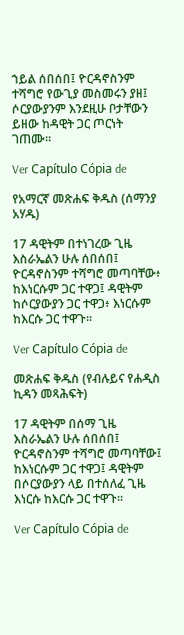ኀይል ሰበሰበ፤ ዮርዳኖስንም ተሻግሮ የውጊያ መስመሩን ያዘ፤ ሶርያውያንም እንደዚሁ ቦታቸውን ይዘው ከዳዊት ጋር ጦርነት ገጠሙ።

Ver Capítulo Cópia de

የአማርኛ መጽሐፍ ቅዱስ (ሰማንያ አሃዱ)

17 ዳዊትም በተነገረው ጊዜ እስራኤልን ሁሉ ሰበሰበ፤ ዮርዳኖስንም ተሻግሮ መጣባቸው፥ ከእነርሱም ጋር ተዋጋ፤ ዳዊትም ከሶርያውያን ጋር ተዋጋ፥ እነርሱም ከእርሱ ጋር ተዋጉ።

Ver Capítulo Cópia de

መጽሐፍ ቅዱስ (የብሉይና የሐዲስ ኪዳን መጻሕፍት)

17 ዳዊትም በሰማ ጊዜ እስራኤልን ሁሉ ሰበሰበ፤ ዮርዳኖስንም ተሻግሮ መጣባቸው፤ ከእነርሱም ጋር ተዋጋ፤ ዳዊትም በሶርያውያን ላይ በተሰለፈ ጊዜ እነርሱ ከእርሱ ጋር ተዋጉ።

Ver Capítulo Cópia de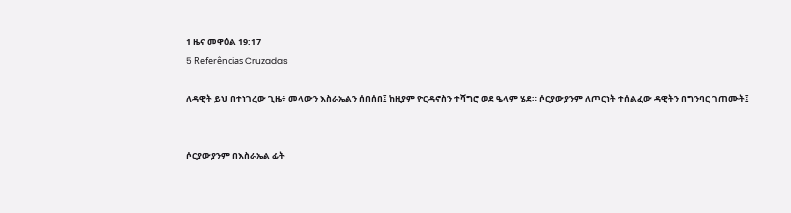1 ዜና መዋዕል 19:17
5 Referências Cruzadas

ለዳዊት ይህ በተነገረው ጊዜ፥ መላውን እስራኤልን ሰበሰበ፤ ከዚያም ዮርዳኖስን ተሻግሮ ወደ ዔላም ሄደ። ሶርያውያንም ለጦርነት ተሰልፈው ዳዊትን በግንባር ገጠሙት፤


ሶርያውያንም በእስራኤል ፊት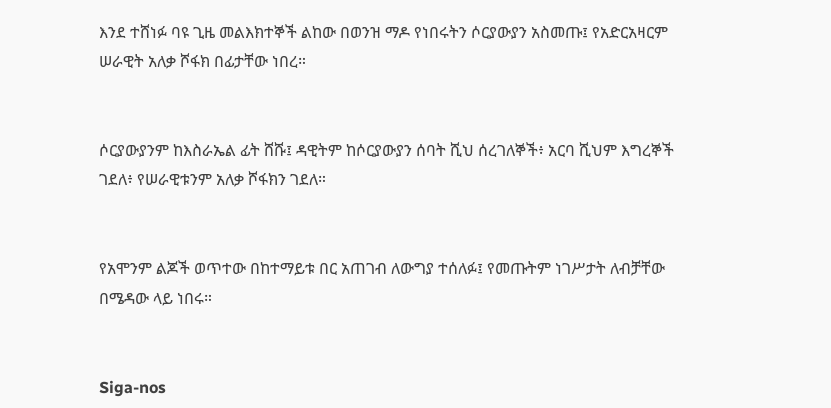እንደ ተሸነፉ ባዩ ጊዜ መልእክተኞች ልከው በወንዝ ማዶ የነበሩትን ሶርያውያን አስመጡ፤ የአድርአዛርም ሠራዊት አለቃ ሾፋክ በፊታቸው ነበረ።


ሶርያውያንም ከእስራኤል ፊት ሸሹ፤ ዳዊትም ከሶርያውያን ሰባት ሺህ ሰረገለኞች፥ አርባ ሺህም እግረኞች ገደለ፥ የሠራዊቱንም አለቃ ሾፋክን ገደለ።


የአሞንም ልጆች ወጥተው በከተማይቱ በር አጠገብ ለውግያ ተሰለፉ፤ የመጡትም ነገሥታት ለብቻቸው በሜዳው ላይ ነበሩ።


Siga-nos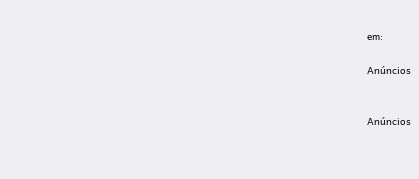em:

Anúncios


Anúncios